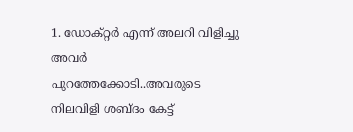1. ഡോക്റ്റര്‍ എന്ന് അലറി വിളിച്ചു അവര്‍ പുറത്തേക്കോടി..അവരുടെ നിലവിളി ശബ്ദം കേട്ട്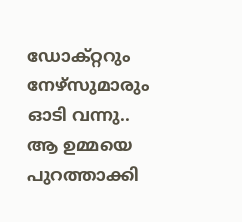ഡോക്റ്ററും നേഴ്സുമാരും ഓടി വന്നു.. ആ ഉമ്മയെ പുറത്താക്കി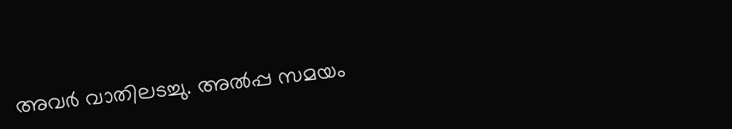അവര്‍ വാതിലടച്ചു. അല്‍പ്പ സമയം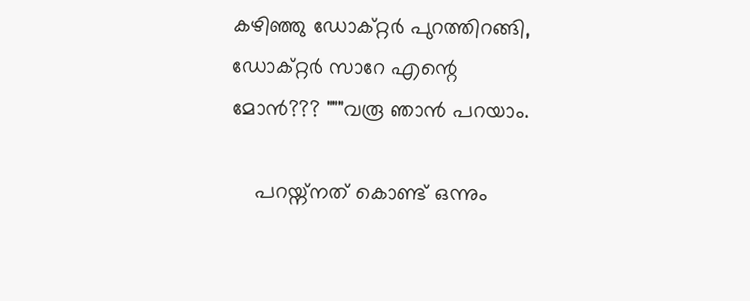കഴിഞ്ഞു ഡോക്റ്റര്‍ പുറത്തിറങ്ങി, ഡോക്റ്റര്‍ സാറേ എന്റെ മോന്‍??? """വരൂ ഞാന്‍ പറയാം.

    പറയ്ന്നത് കൊണ്ട് ഒന്നും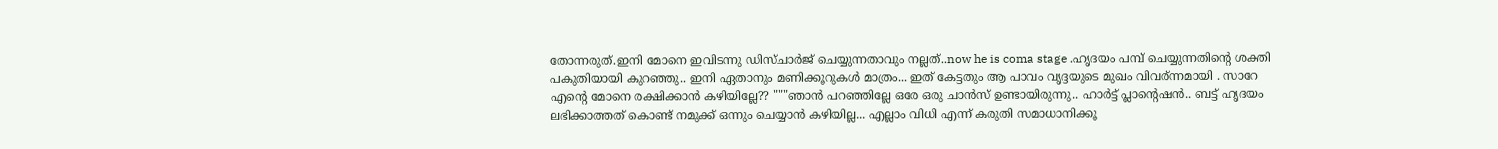തോന്നരുത്.ഇനി മോനെ ഇവിടന്നു ഡിസ്ചാര്‍ജ് ചെയ്യുന്നതാവും നല്ലത്..now he is coma stage .ഹൃദയം പമ്പ് ചെയ്യുന്നതിന്റെ ശക്തി പകുതിയായി കുറഞ്ഞു.. ഇനി ഏതാനും മണിക്കൂറുകള്‍ മാത്രം... ഇത് കേട്ടതും ആ പാവം വൃദ്ദയുടെ മുഖം വിവര്ന്നമായി . സാറേ എന്റെ മോനെ രക്ഷിക്കാന്‍ കഴിയില്ലേ?? """ഞാന്‍ പറഞ്ഞില്ലേ ഒരേ ഒരു ചാന്‍സ് ഉണ്ടായിരുന്നു.. ഹാര്‍ട്ട് പ്ലാന്റെഷന്‍.. ബട്ട്‌ ഹൃദയം ലഭിക്കാത്തത് കൊണ്ട് നമുക്ക് ഒന്നും ചെയ്യാന്‍ കഴിയില്ല... എല്ലാം വിധി എന്ന് കരുതി സമാധാനിക്കൂ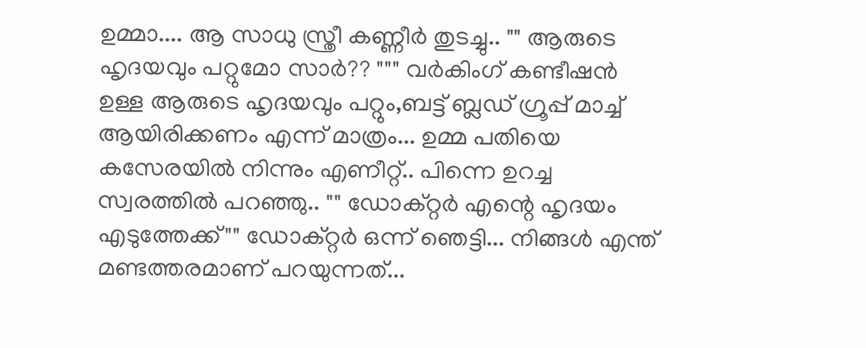ഉമ്മാ.... ആ സാധു സ്ത്രീ കണ്ണീര്‍ തുടച്ചു.. "" ആരുടെ ഹൃദയവും പറ്റുമോ സാര്‍?? """ വര്‍കിംഗ് കണ്ടീഷന്‍ ഉള്ള ആരുടെ ഹൃദയവും പറ്റും,ബട്ട്‌ ബ്ലഡ് ഗ്രൂപ്പ് മാച്ച് ആയിരിക്കണം എന്ന് മാത്രം... ഉമ്മ പതിയെ കസേരയില്‍ നിന്നും എണീറ്റ്‌.. പിന്നെ ഉറച്ച സ്വരത്തില്‍ പറഞ്ഞു.. "" ഡോക്റ്റര്‍ എന്റെ ഹൃദയം എടുത്തേക്ക്"" ഡോക്റ്റര്‍ ഒന്ന് ഞെട്ടി... നിങ്ങള്‍ എന്ത് മണ്ടത്തരമാണ് പറയുന്നത്‌...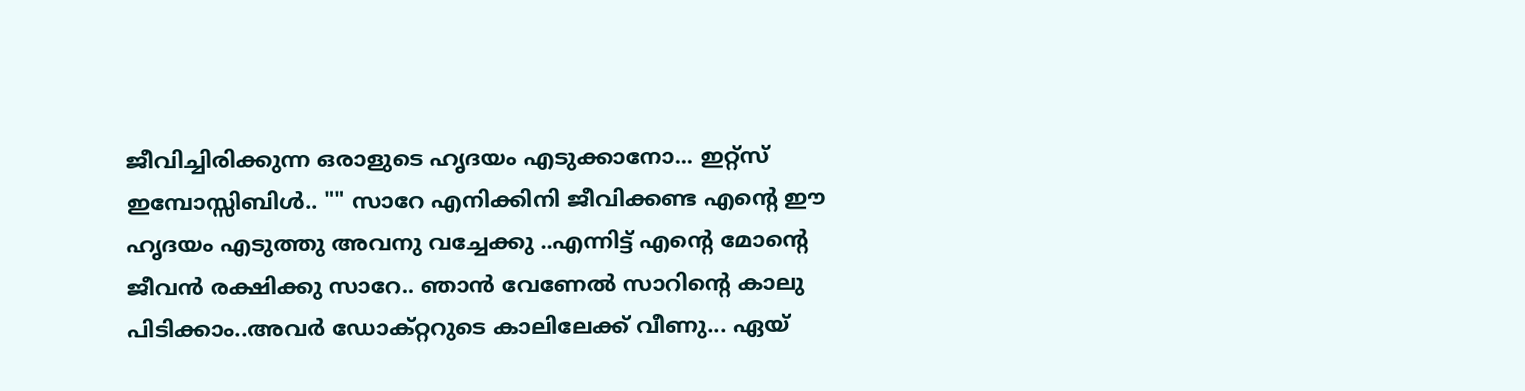ജീവിച്ചിരിക്കുന്ന ഒരാളുടെ ഹൃദയം എടുക്കാനോ... ഇറ്റ്സ് ഇമ്പോസ്സിബിള്‍.. "" സാറേ എനിക്കിനി ജീവിക്കണ്ട എന്റെ ഈ ഹൃദയം എടുത്തു അവനു വച്ചേക്കു ..എന്നിട്ട് എന്റെ മോന്റെ ജീവന്‍ രക്ഷിക്കു സാറേ.. ഞാന്‍ വേണേല്‍ സാറിന്റെ കാലു പിടിക്കാം..അവര്‍ ഡോക്റ്ററുടെ കാലിലേക്ക് വീണു... ഏയ്‌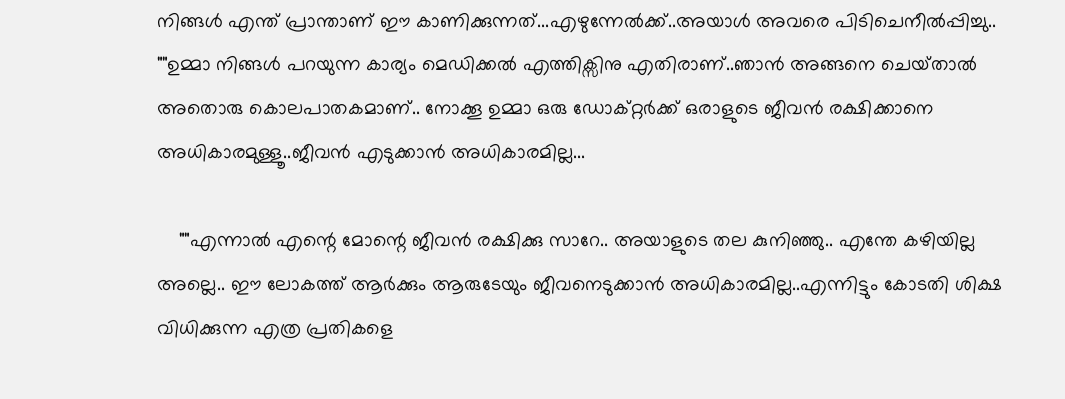നിങ്ങള്‍ എന്ത് പ്രാന്താണ് ഈ കാണിക്കുന്നത്...എഴുന്നേല്‍ക്ക്..അയാള്‍ അവരെ പിടിചെനീല്‍പ്പിച്ചു.. ""ഉമ്മാ നിങ്ങള്‍ പറയുന്ന കാര്യം മെഡിക്കല്‍ എത്തിക്സിനു എതിരാണ്..ഞാന്‍ അങ്ങനെ ചെയ്‌താല്‍ അതൊരു കൊലപാതകമാണ്.. നോക്കൂ ഉമ്മാ ഒരു ഡോക്റ്റര്‍ക്ക്‌ ഒരാളുടെ ജീവന്‍ രക്ഷിക്കാനെ അധികാരമുള്ളൂ..ജീവന്‍ എടുക്കാന്‍ അധികാരമില്ല...

    ""എന്നാല്‍ എന്റെ മോന്റെ ജീവന്‍ രക്ഷിക്കു സാറേ.. അയാളുടെ തല കുനിഞ്ഞു.. എന്തേ കഴിയില്ല അല്ലെ.. ഈ ലോകത്ത് ആര്‍ക്കും ആരുടേയും ജീവനെടുക്കാന്‍ അധികാരമില്ല..എന്നിട്ടും കോടതി ശിക്ഷ വിധിക്കുന്ന എത്ര പ്രതികളെ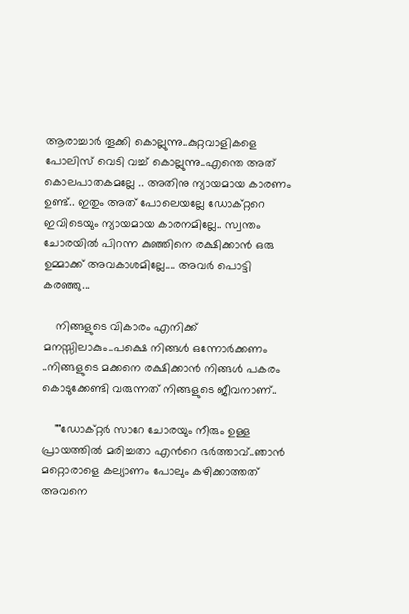ആരാച്ചാര്‍ തൂക്കി കൊല്ലുന്നു..കുറ്റവാളികളെ പോലിസ് വെടി വച്ച് കൊല്ലുന്നു..എന്തെ അത് കൊലപാതകമല്ലേ .. അതിനു ന്യായമായ കാരണം ഉണ്ട്.. ഇതും അത് പോലെയല്ലേ ഡോക്റ്ററെ ഇവിടെയും ന്യായമായ കാരനമില്ലേ.. സ്വന്തം ചോരയില്‍ പിറന്ന കുഞ്ഞിനെ രക്ഷിക്കാന്‍ ഒരു ഉമ്മാക്ക് അവകാശമില്ലേ.... അവര്‍ പൊട്ടി കരഞ്ഞു...

    നിങ്ങളുടെ വികാരം എനിക്ക് മനസ്സിലാകും..പക്ഷെ നിങ്ങള്‍ ഒന്നോര്‍ക്കണം ..നിങ്ങളുടെ മക്കനെ രക്ഷിക്കാന്‍ നിങ്ങള്‍ പകരം കൊടുക്കേണ്ടി വരുന്നത് നിങ്ങളുടെ ജീവനാണ്..

    ""ഡോക്റ്റര്‍ സാറേ ചോരയും നീരും ഉള്ള പ്രായത്തില്‍ മരിച്ചതാ എന്‍റെ ഭര്‍ത്താവ്..ഞാന്‍ മറ്റൊരാളെ കല്യാണം പോലും കഴിക്കാത്തത് അവനെ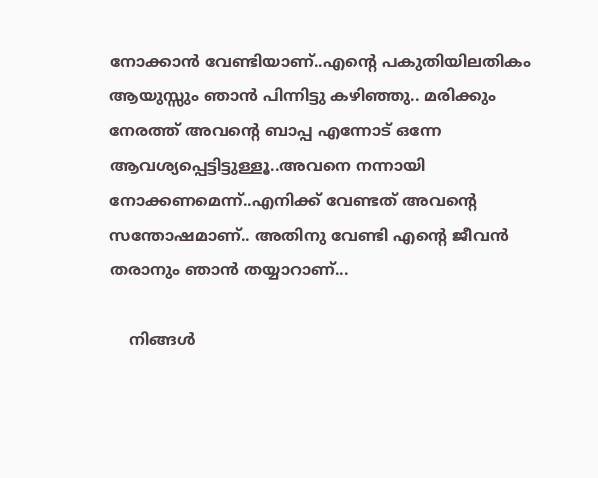നോക്കാന്‍ വേണ്ടിയാണ്..എന്റെ പകുതിയിലതികം ആയുസ്സും ഞാന്‍ പിന്നിട്ടു കഴിഞ്ഞു.. മരിക്കും നേരത്ത് അവന്റെ ബാപ്പ എന്നോട് ഒന്നേ ആവശ്യപ്പെട്ടിട്ടുള്ളൂ..അവനെ നന്നായി നോക്കണമെന്ന്..എനിക്ക് വേണ്ടത് അവന്റെ സന്തോഷമാണ്.. അതിനു വേണ്ടി എന്റെ ജീവന്‍ തരാനും ഞാന്‍ തയ്യാറാണ്...

    നിങ്ങള്‍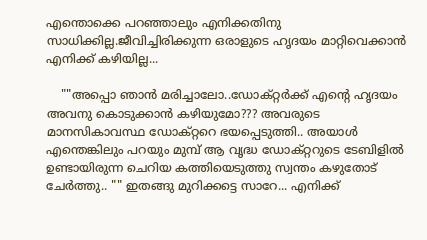എന്തൊക്കെ പറഞ്ഞാലും എനിക്കതിനു സാധിക്കില്ല.ജീവിച്ചിരിക്കുന്ന ഒരാളുടെ ഹൃദയം മാറ്റിവെക്കാന്‍ എനിക്ക് കഴിയില്ല...

    ""അപ്പൊ ഞാന്‍ മരിച്ചാലോ..ഡോക്റ്റര്‍ക്ക് എന്റെ ഹൃദയം അവനു കൊടുക്കാന്‍ കഴിയുമോ??? അവരുടെ മാനസികാവസ്ഥ ഡോക്റ്ററെ ഭയപ്പെടുത്തി.. അയാള്‍ എന്തെങ്കിലും പറയും മുമ്പ് ആ വൃദ്ധ ഡോക്റ്ററുടെ ടേബിളില്‍ ഉണ്ടായിരുന്ന ചെറിയ കത്തിയെടുത്തു സ്വന്തം കഴുതോട് ചേര്‍ത്തു.. "" ഇതങ്ങു മുറിക്കട്ടെ സാറേ... എനിക്ക്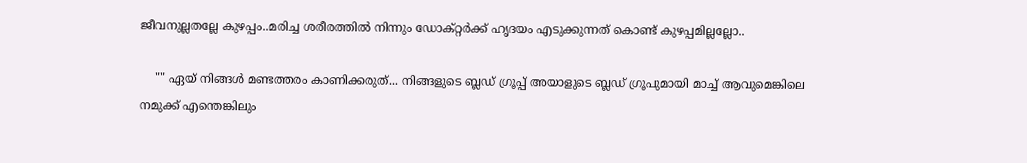ജീവനുല്ലതല്ലേ കുഴപ്പം..മരിച്ച ശരീരത്തില്‍ നിന്നും ഡോക്റ്റര്‍ക്ക്‌ ഹൃദയം എടുക്കുന്നത് കൊണ്ട് കുഴപ്പമില്ലല്ലോ..

    "" ഏയ്‌ നിങ്ങള്‍ മണ്ടത്തരം കാണിക്കരുത്... നിങ്ങളുടെ ബ്ലഡ് ഗ്രൂപ്പ് അയാളുടെ ബ്ലഡ് ഗ്രൂപുമായി മാച്ച് ആവുമെങ്കിലെ നമുക്ക് എന്തെങ്കിലും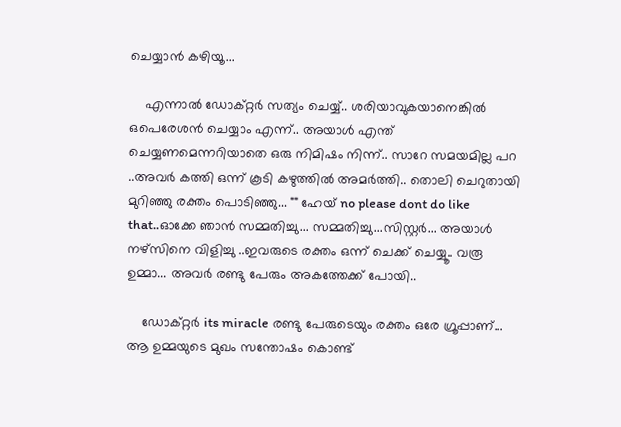ചെയ്യാന്‍ കഴിയൂ...

    എന്നാല്‍ ഡോക്റ്റര്‍ സത്യം ചെയ്യ്‌.. ശരിയാവുകയാനെങ്കില്‍ ഒപെരേശന്‍ ചെയ്യാം എന്ന്.. അയാള്‍ എന്ത് ചെയ്യണമെന്നറിയാതെ ഒരു നിമിഷം നിന്ന്.. സാറേ സമയമില്ല പറ ..അവര്‍ കത്തി ഒന്ന് കൂടി കഴുത്തില്‍ അമര്‍ത്തി.. തൊലി ചെറുതായി മുറിഞ്ഞു രക്തം പൊടിഞ്ഞു... "" ഹേയ് no please dont do like that..ഓക്കേ ഞാന്‍ സമ്മതിച്ചു... സമ്മതിച്ചു...സിസ്റ്റര്‍... അയാള്‍ നഴ്സിനെ വിളിച്ചു ..ഇവരുടെ രക്തം ഒന്ന് ചെക്ക് ചെയ്യൂ.. വരൂ ഉമ്മാ... അവര്‍ രണ്ടു പേരും അകത്തേക്ക് പോയി..

    ഡോക്റ്റര്‍ its miracle രണ്ടു പേരുടെയും രക്തം ഒരേ ഗ്രൂപ്പാണ്... ആ ഉമ്മയുടെ മുഖം സന്തോഷം കൊണ്ട്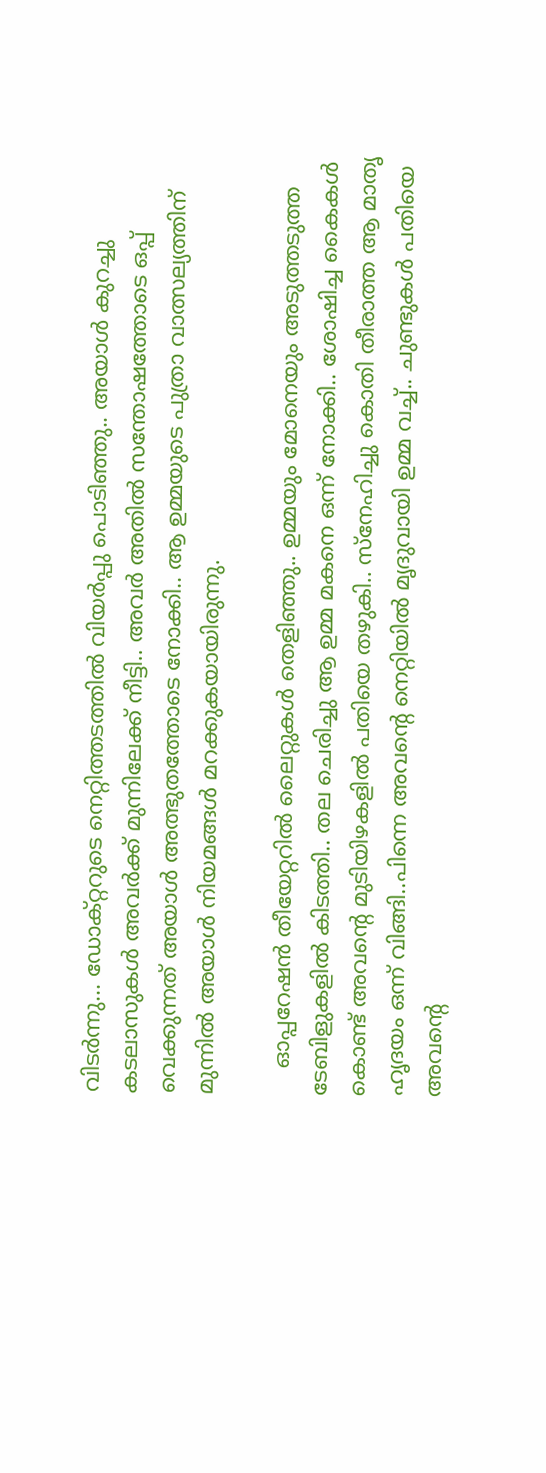വിടര്‍ന്നു... ഡോക്റ്ററുടെ നെറ്റിത്തടത്തില്‍ വിയര്‍പ്പു പൊടിഞ്ഞു.. അയാള്‍ കുറച്ചു കടലാസുകള്‍ അവര്‍ക്ക് മുന്നിലേക്ക്‌ നീട്ടി.. അവര്‍ അതില്‍ സന്തോഷത്തോടെ ഒപ്പ് വെക്കുന്നത് അയാള്‍ അത്ഭുതത്തോടെ നോക്കി.. ആ ഉമ്മയുടെ പുത്രാ വാത്സല്യത്തിന് മുന്നില്‍ അയാള്‍ നിയമങ്ങള്‍ മറക്കുകയായിരുന്നു.

    ഓപ്പറേഷന്‍ തീയേറ്ററില്‍ ലൈറ്റുകള്‍ തെളിഞ്ഞു.. ഉമ്മയും മോനെയും അടുത്തടുത്ത ടേബിളുകളില്‍ കിടത്തി.. തല ചെരിച്ചു ആ ഉമ്മ മകനെ ഒന്ന് നോക്കി.. ശോഷിച്ച കൈകള്‍ കൊണ്ട് അവന്റെ മുടിയിഴകളില്‍ പതിയെ തഴുകി.. സ്നേഹിച്ചു കൊതി തീരാത്ത ആ മാതൃ ഹൃദയം ഒന്ന് വിങ്ങി..പിന്നെ അവന്റെ നെറ്റിയില്‍ മൃദുവായി ഉമ്മ വച്ച്.. ചുണ്ടുകള്‍ പതിയെ അവന്റെ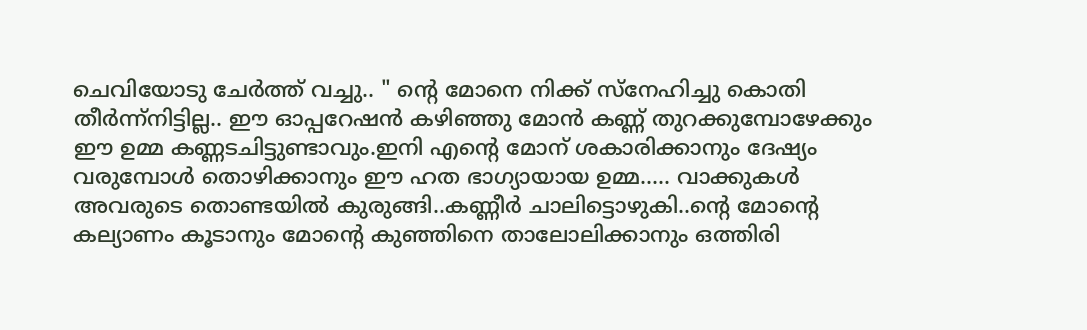ചെവിയോടു ചേര്‍ത്ത് വച്ചു.. " ന്‍റെ മോനെ നിക്ക് സ്നേഹിച്ചു കൊതി തീര്‍ന്ന്നിട്ടില്ല.. ഈ ഓപ്പറേഷന്‍ കഴിഞ്ഞു മോന്‍ കണ്ണ് തുറക്കുമ്പോഴേക്കും ഈ ഉമ്മ കണ്ണടചിട്ടുണ്ടാവും.ഇനി എന്‍റെ മോന് ശകാരിക്കാനും ദേഷ്യം വരുമ്പോള്‍ തൊഴിക്കാനും ഈ ഹത ഭാഗ്യായായ ഉമ്മ..... വാക്കുകള്‍ അവരുടെ തൊണ്ടയില്‍ കുരുങ്ങി..കണ്ണീര്‍ ചാലിട്ടൊഴുകി..ന്റെ മോന്റെ കല്യാണം കൂടാനും മോന്റെ കുഞ്ഞിനെ താലോലിക്കാനും ഒത്തിരി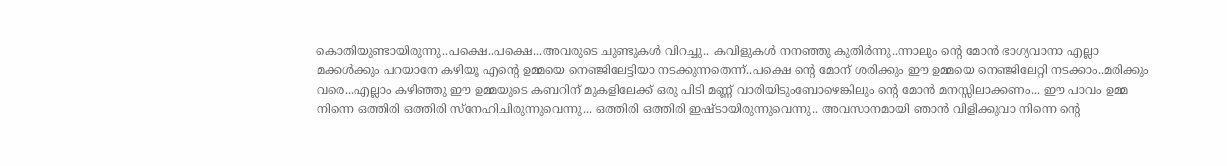കൊതിയുണ്ടായിരുന്നു..പക്ഷെ..പക്ഷെ...അവരുടെ ചുണ്ടുകള്‍ വിറച്ചു.. കവിളുകള്‍ നനഞ്ഞു കുതിര്‍ന്നു..ന്നാലും ന്‍റെ മോന്‍ ഭാഗ്യവാനാ എല്ലാ മക്കള്‍ക്കും പറയാനേ കഴിയൂ എന്റെ ഉമ്മയെ നെഞ്ജിലേട്ടിയാ നടക്കുന്നതെന്ന്..പക്ഷെ ന്റെ മോന് ശരിക്കും ഈ ഉമ്മയെ നെഞ്ജിലേറ്റി നടക്കാം..മരിക്കും വരെ...എല്ലാം കഴിഞ്ഞു ഈ ഉമ്മയുടെ കബറിന് മുകളിലേക്ക് ഒരു പിടി മണ്ണ് വാരിയിടുംബോഴെങ്കിലും ന്റെ മോന്‍ മനസ്സിലാക്കണം... ഈ പാവം ഉമ്മ നിന്നെ ഒത്തിരി ഒത്തിരി സ്നേഹിചിരുന്നുവെന്നു... ഒത്തിരി ഒത്തിരി ഇഷ്ടായിരുന്നുവെന്നു.. അവസാനമായി ഞാന്‍ വിളിക്കുവാ നിന്നെ ന്റെ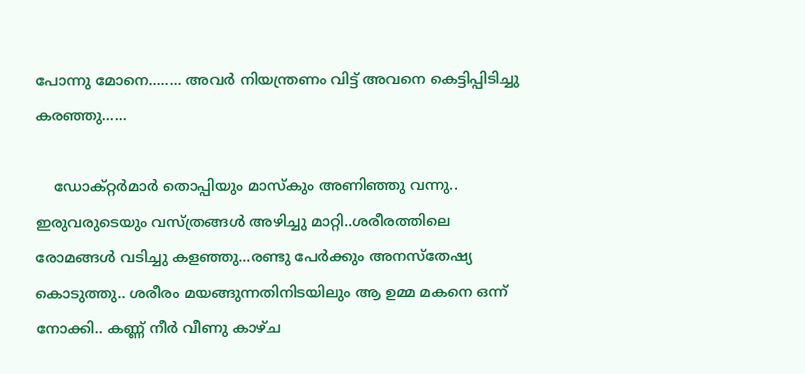പോന്നു മോനെ........ അവര്‍ നിയന്ത്രണം വിട്ട് അവനെ കെട്ടിപ്പിടിച്ചു കരഞ്ഞു......

    ഡോക്റ്റര്‍മാര്‍ തൊപ്പിയും മാസ്കും അണിഞ്ഞു വന്നു.. ഇരുവരുടെയും വസ്ത്രങ്ങള്‍ അഴിച്ചു മാറ്റി..ശരീരത്തിലെ രോമങ്ങള്‍ വടിച്ചു കളഞ്ഞു...രണ്ടു പേര്‍ക്കും അനസ്തേഷ്യ കൊടുത്തു.. ശരീരം മയങ്ങുന്നതിനിടയിലും ആ ഉമ്മ മകനെ ഒന്ന് നോക്കി.. കണ്ണ് നീര്‍ വീണു കാഴ്ച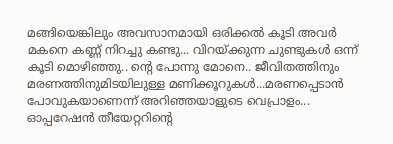മങ്ങിയെങ്കിലും അവസാനമായി ഒരിക്കല്‍ കൂടി അവര്‍ മകനെ കണ്ണ് നിറച്ചു കണ്ടു... വിറയ്ക്കുന്ന ചുണ്ടുകള്‍ ഒന്ന് കൂടി മൊഴിഞ്ഞു.. ന്‍റെ പോന്നു മോനെ.. ജീവിതത്തിനും മരണത്തിനുമിടയിലുള്ള മണിക്കൂറുകള്‍...മരണപ്പെടാന്‍ പോവുകയാണെന്ന് അറിഞ്ഞയാളുടെ വെപ്രാളം... ഓപ്പറേഷന്‍ തീയേറ്ററിന്റെ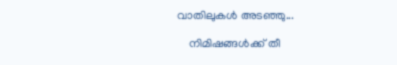വാതിലുകള്‍ അടഞ്ഞു...

    നിമിഷങ്ങള്‍ക്ക് തീ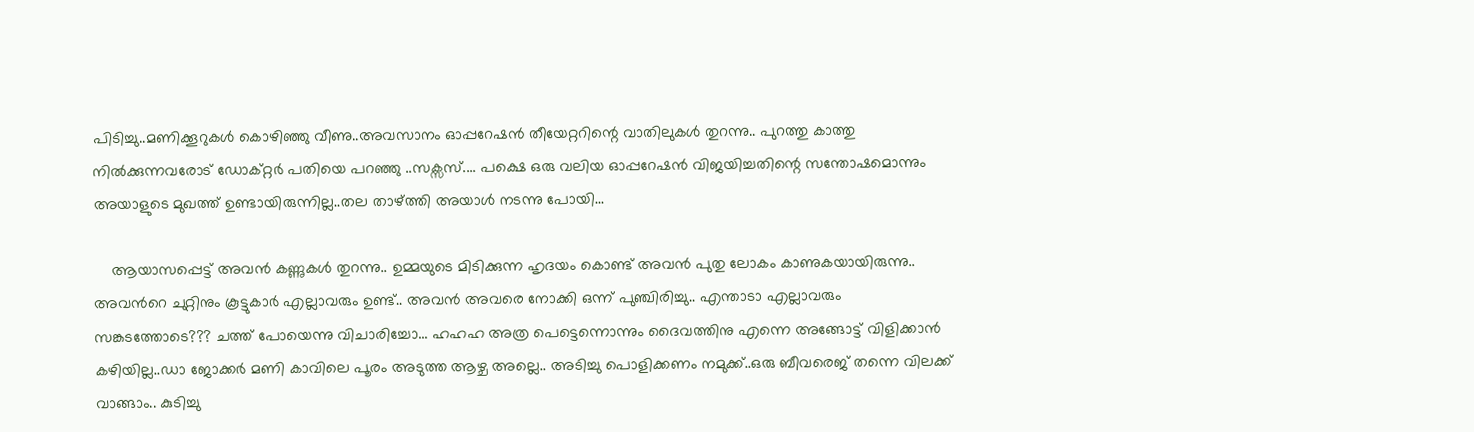പിടിച്ചു..മണിക്കൂറുകള്‍ കൊഴിഞ്ഞു വീണു..അവസാനം ഓപ്പറേഷന്‍ തീയേറ്ററിന്റെ വാതിലുകള്‍ തുറന്നു.. പുറത്തു കാത്തു നില്‍ക്കുന്നവരോട് ഡോക്റ്റര്‍ പതിയെ പറഞ്ഞു ..സക്സസ്.... പക്ഷെ ഒരു വലിയ ഓപ്പറേഷന്‍ വിജയിച്ചതിന്റെ സന്തോഷമൊന്നും അയാളുടെ മുഖത്ത് ഉണ്ടായിരുന്നില്ല..തല താഴ്ത്തി അയാള്‍ നടന്നു പോയി...

    ആയാസപ്പെട്ട്‌ അവന്‍ കണ്ണുകള്‍ തുറന്നു.. ഉമ്മയുടെ മിടിക്കുന്ന ഹൃദയം കൊണ്ട് അവന്‍ പുതു ലോകം കാണുകയായിരുന്നു.. അവന്‍റെ ചുറ്റിനും കൂട്ടുകാര്‍ എല്ലാവരും ഉണ്ട്.. അവന്‍ അവരെ നോക്കി ഒന്ന് പുഞ്ചിരിച്ചു.. എന്താടാ എല്ലാവരും സങ്കടത്തോടെ??? ചത്ത്‌ പോയെന്നു വിചാരിച്ചോ... ഹഹഹ അത്ര പെട്ടെന്നൊന്നും ദൈവത്തിനു എന്നെ അങ്ങോട്ട്‌ വിളിക്കാന്‍ കഴിയില്ല..ഡാ ജോക്കര്‍ മണി കാവിലെ പൂരം അടുത്ത ആഴ്ച അല്ലെ.. അടിച്ചു പൊളിക്കണം നമുക്ക്..ഒരു ബീവരെജ് തന്നെ വിലക്ക് വാങ്ങാം.. കുടിച്ചു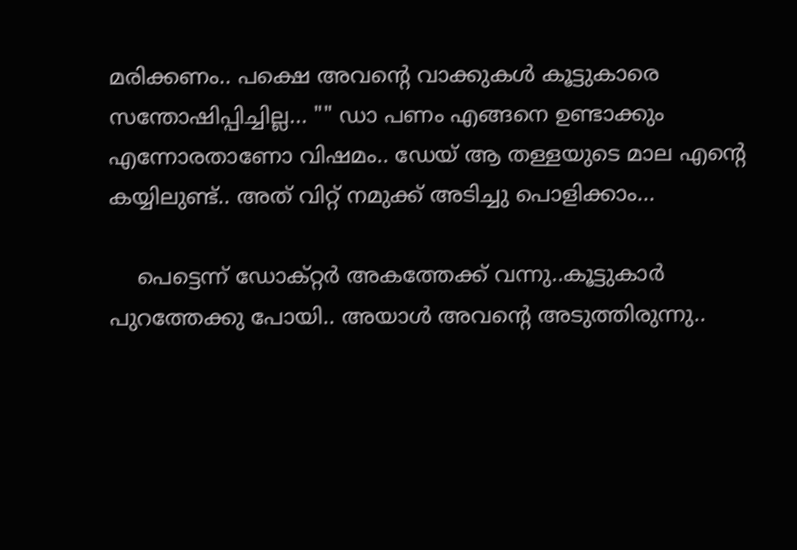മരിക്കണം.. പക്ഷെ അവന്റെ വാക്കുകള്‍ കൂട്ടുകാരെ സന്തോഷിപ്പിച്ചില്ല... "" ഡാ പണം എങ്ങനെ ഉണ്ടാക്കും എന്നോരതാണോ വിഷമം.. ഡേയ് ആ തള്ളയുടെ മാല എന്റെ കയ്യിലുണ്ട്.. അത് വിറ്റ് നമുക്ക് അടിച്ചു പൊളിക്കാം...

    പെട്ടെന്ന് ഡോക്റ്റര്‍ അകത്തേക്ക് വന്നു..കൂട്ടുകാര്‍ പുറത്തേക്കു പോയി.. അയാള്‍ അവന്റെ അടുത്തിരുന്നു..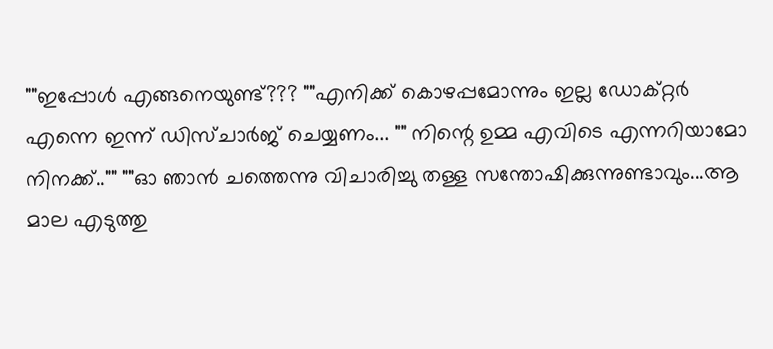""ഇപ്പോള്‍ എങ്ങനെയുണ്ട്??? ""എനിക്ക് കൊഴപ്പമോന്നും ഇല്ല ഡോക്റ്റര്‍ എന്നെ ഇന്ന് ഡിസ്ചാര്‍ജ് ചെയ്യണം... "" നിന്റെ ഉമ്മ എവിടെ എന്നറിയാമോ നിനക്ക്.."" ""ഓ ഞാന്‍ ചത്തെന്നു വിചാരിച്ചു തള്ള സന്തോഷിക്കുന്നുണ്ടാവും...ആ മാല എടുത്തു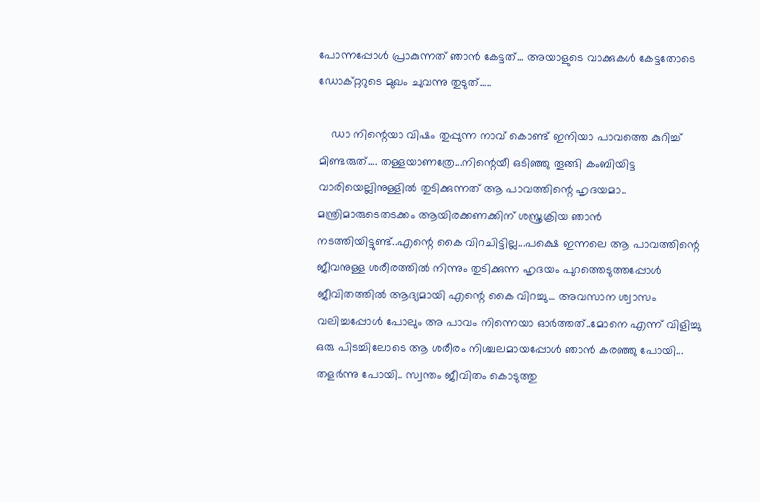പോന്നപ്പോള്‍ പ്രാകുന്നത് ഞാന്‍ കേട്ടത്... അയാളുടെ വാക്കുകള്‍ കേട്ടതോടെ ഡോക്റ്ററുടെ മുഖം ചുവന്നു തുടുത്.....

    ഡാ നിന്റെയാ വിഷം തുപ്പുന്ന നാവ് കൊണ്ട് ഇനിയാ പാവത്തെ കുറിച്ച് മിണ്ടരുത്.... തള്ളയാണത്രേ...നിന്റെയീ ഒടിഞ്ഞു തൂങ്ങി കംബിയിട്ട വാരിയെല്ലിനുള്ളില്‍ തുടിക്കുന്നത് ആ പാവത്തിന്റെ ഹൃദയമാ.. മന്ത്രിമാരുടെതടക്കം ആയിരക്കണക്കിന് ശസ്ത്രക്രിയ ഞാന്‍ നടത്തിയിട്ടുണ്ട്..എന്റെ കൈ വിറചിട്ടില്ല...പക്ഷെ ഇന്നലെ ആ പാവത്തിന്റെ ജീവനുള്ള ശരീരത്തില്‍ നിന്നും തുടിക്കുന്ന ഹൃദയം പുറത്തെടുത്തപ്പോള്‍ ജീവിതത്തില്‍ ആദ്യമായി എന്റെ കൈ വിറച്ചു... അവസാന ശ്വാസം വലിച്ചപ്പോള്‍ പോലും അ പാവം നിന്നെയാ ഓര്‍ത്തത്‌..മോനെ എന്ന് വിളിച്ചു ഒരു പിടച്ചിലോടെ ആ ശരീരം നിശ്ചലമായപ്പോള്‍ ഞാന്‍ കരഞ്ഞു പോയി... തളര്‍ന്നു പോയി.. സ്വന്തം ജീവിതം കൊടുത്തു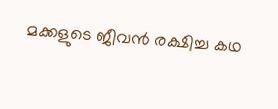മക്കളുടെ ജീവന്‍ രക്ഷിച്ച കഥ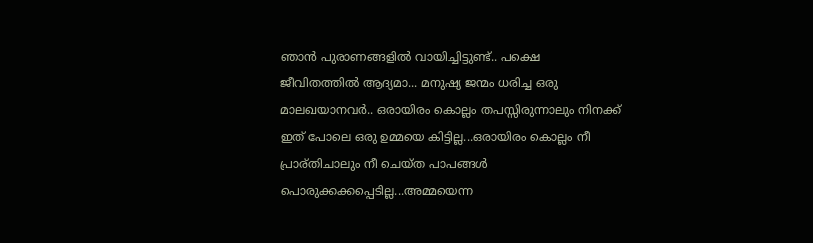ഞാന്‍ പുരാണങ്ങളില്‍ വായിച്ചിട്ടുണ്ട്.. പക്ഷെ ജീവിതത്തില്‍ ആദ്യമാ... മനുഷ്യ ജന്മം ധരിച്ച ഒരു മാലഖയാനവര്‍.. ഒരായിരം കൊല്ലം തപസ്സിരുന്നാലും നിനക്ക് ഇത് പോലെ ഒരു ഉമ്മയെ കിട്ടില്ല...ഒരായിരം കൊല്ലം നീ പ്രാര്തിചാലും നീ ചെയ്ത പാപങ്ങള്‍ പൊരുക്കക്കപ്പെടില്ല...അമ്മയെന്ന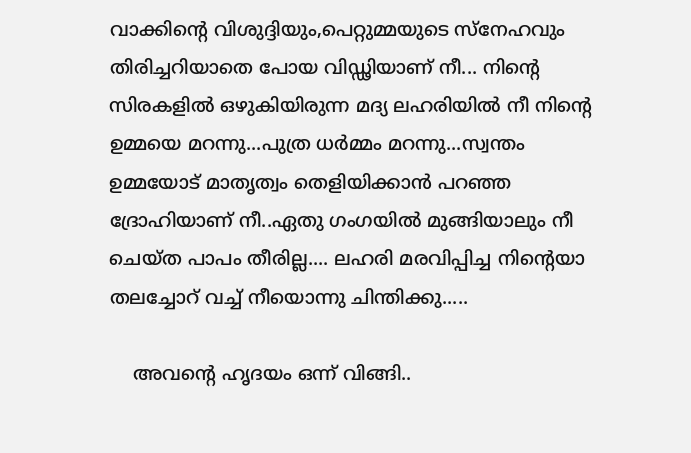വാക്കിന്റെ വിശുദ്ദിയും,പെറ്റുമ്മയുടെ സ്നേഹവും തിരിച്ചറിയാതെ പോയ വിഡ്ഢിയാണ് നീ... നിന്റെ സിരകളില്‍ ഒഴുകിയിരുന്ന മദ്യ ലഹരിയില്‍ നീ നിന്റെ ഉമ്മയെ മറന്നു...പുത്ര ധര്‍മ്മം മറന്നു...സ്വന്തം ഉമ്മയോട് മാതൃത്വം തെളിയിക്കാന്‍ പറഞ്ഞ ദ്രോഹിയാണ് നീ..ഏതു ഗംഗയില്‍ മുങ്ങിയാലും നീ ചെയ്ത പാപം തീരില്ല.... ലഹരി മരവിപ്പിച്ച നിന്റെയാ തലച്ചോറ് വച്ച് നീയൊന്നു ചിന്തിക്കു.....

    അവന്റെ ഹൃദയം ഒന്ന് വിങ്ങി..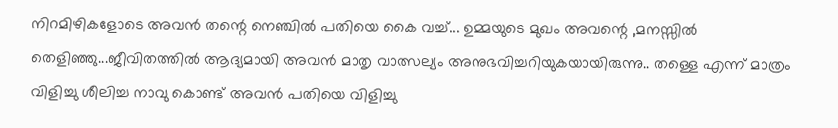നിറമിഴികളോടെ അവന്‍ തന്റെ നെഞ്ചില്‍ പതിയെ കൈ വച്ച്... ഉമ്മയുടെ മുഖം അവന്റെ ,മനസ്സില്‍ തെളിഞ്ഞു...ജീവിതത്തില്‍ ആദ്യമായി അവന്‍ മാതൃ വാത്സല്യം അനുഭവിച്ചറിയുകയായിരുന്നു.. തള്ളെ എന്ന് മാത്രം വിളിച്ചു ശീലിച്ച നാവു കൊണ്ട് അവന്‍ പതിയെ വിളിച്ചു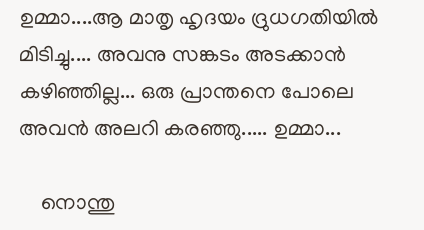ഉമ്മാ....ആ മാതൃ ഹൃദയം ദ്രുധഗതിയില്‍ മിടിച്ചു.... അവനു സങ്കടം അടക്കാന്‍ കഴിഞ്ഞില്ല... ഒരു പ്രാന്തനെ പോലെ അവന്‍ അലറി കരഞ്ഞു..... ഉമ്മാ...

    നൊന്തു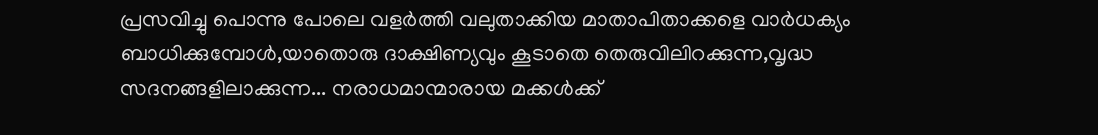പ്രസവിച്ചു പൊന്നു പോലെ വളര്‍ത്തി വലുതാക്കിയ മാതാപിതാക്കളെ വാര്‍ധക്യം ബാധിക്കുമ്പോള്‍,യാതൊരു ദാക്ഷിണ്യവും കൂടാതെ തെരുവിലിറക്കുന്ന,വൃദ്ധ സദനങ്ങളിലാക്കുന്ന... നരാധമാന്മാരായ മക്കള്‍ക്ക്‌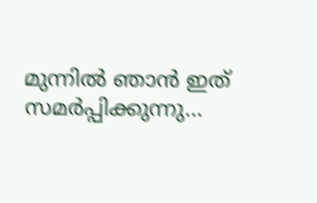മുന്നില്‍ ഞാന്‍ ഇത് സമര്‍പ്പിക്കുന്നു...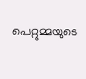പെറ്റുമ്മയുടെ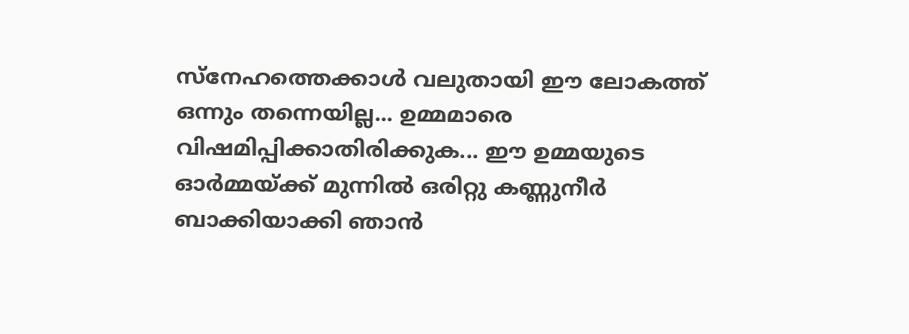സ്നേഹത്തെക്കാള്‍ വലുതായി ഈ ലോകത്ത് ഒന്നും തന്നെയില്ല... ഉമ്മമാരെ വിഷമിപ്പിക്കാതിരിക്കുക... ഈ ഉമ്മയുടെ ഓര്‍മ്മയ്ക്ക്‌ മുന്നില്‍ ഒരിറ്റു കണ്ണുനീര്‍ ബാക്കിയാക്കി ഞാന്‍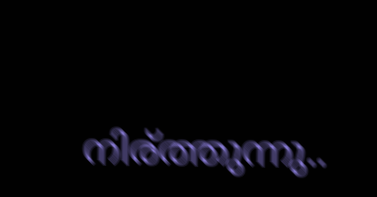നിര്ത്തുന്നു..